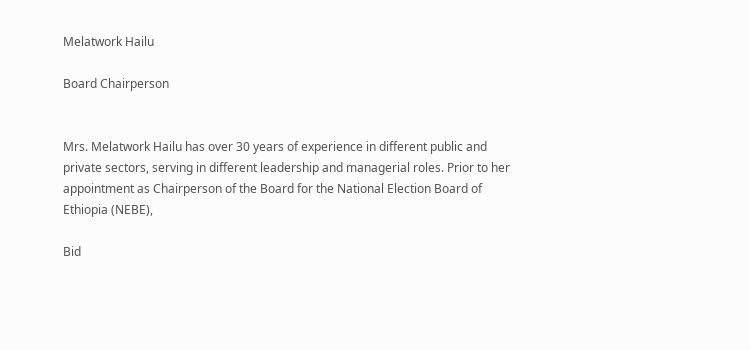Melatwork Hailu

Board Chairperson


Mrs. Melatwork Hailu has over 30 years of experience in different public and private sectors, serving in different leadership and managerial roles. Prior to her appointment as Chairperson of the Board for the National Election Board of Ethiopia (NEBE),

Bid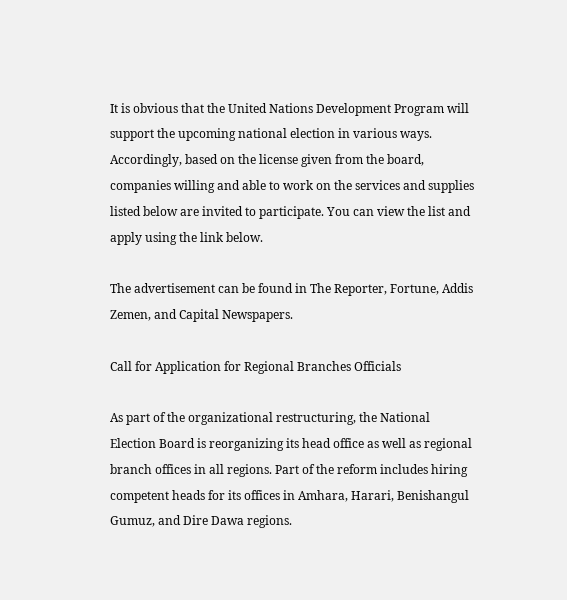It is obvious that the United Nations Development Program will support the upcoming national election in various ways. Accordingly, based on the license given from the board, companies willing and able to work on the services and supplies listed below are invited to participate. You can view the list and apply using the link below.

The advertisement can be found in The Reporter, Fortune, Addis Zemen, and Capital Newspapers.

Call for Application for Regional Branches Officials

As part of the organizational restructuring, the National Election Board is reorganizing its head office as well as regional branch offices in all regions. Part of the reform includes hiring competent heads for its offices in Amhara, Harari, Benishangul Gumuz, and Dire Dawa regions.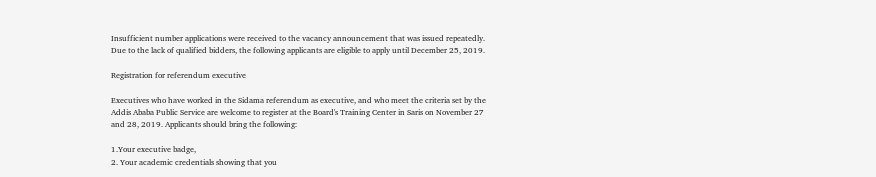Insufficient number applications were received to the vacancy announcement that was issued repeatedly. Due to the lack of qualified bidders, the following applicants are eligible to apply until December 25, 2019.

Registration for referendum executive

Executives who have worked in the Sidama referendum as executive, and who meet the criteria set by the Addis Ababa Public Service are welcome to register at the Board's Training Center in Saris on November 27 and 28, 2019. Applicants should bring the following:

1.Your executive badge,
2. Your academic credentials showing that you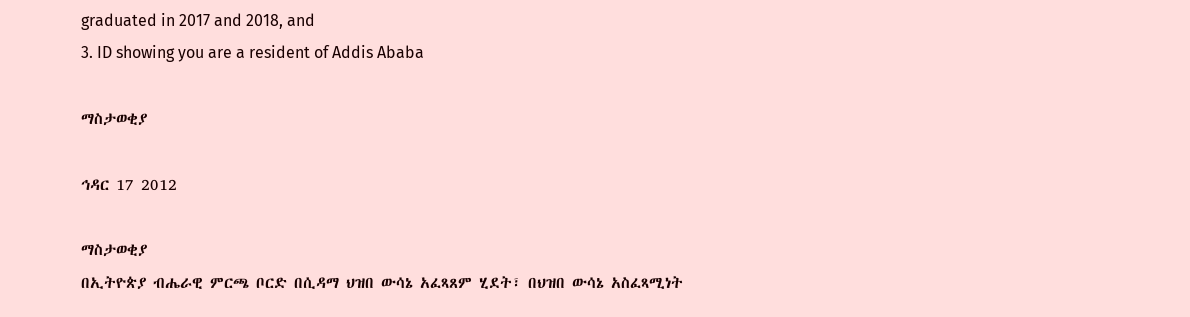graduated in 2017 and 2018, and
3. ID showing you are a resident of Addis Ababa

ማስታወቂያ

ኅዳር 17 2012

ማስታወቂያ
በኢትዮጵያ ብሔራዊ ምርጫ ቦርድ በሲዳማ ህዝበ ውሳኔ አፈጻጸም ሂደት፣ በህዝበ ውሳኔ አስፈጻሚነት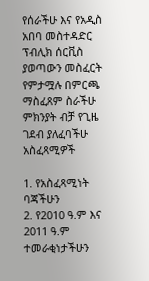የሰራችሁ እና የአዲስ አበባ መስተዳድር ፕብሊክ ሰርቪስ ያወጣውን መስፈርት የምታሟሉ በምርጫ ማስፈጸም ስራችሁ ምክንያት ብቻ የጊዜ ገደብ ያለፈባችሁ አስፈጻሚዎች

1. የአስፈጻሚነት ባጃችሁን
2. የ2010 ዓ.ም እና 2011 ዓ.ም ተመራቂነታችሁን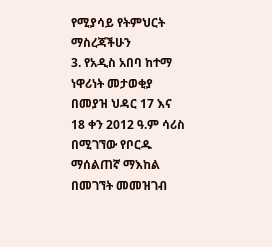የሚያሳይ የትምህርት ማስረጃችሁን
3. የአዲስ አበባ ከተማ ነዋሪነት መታወቂያ በመያዝ ህዳር 17 እና 18 ቀን 2012 ዓ.ም ሳሪስ በሚገኘው የቦርዱ ማሰልጠኛ ማእከል በመገኘት መመዝገብ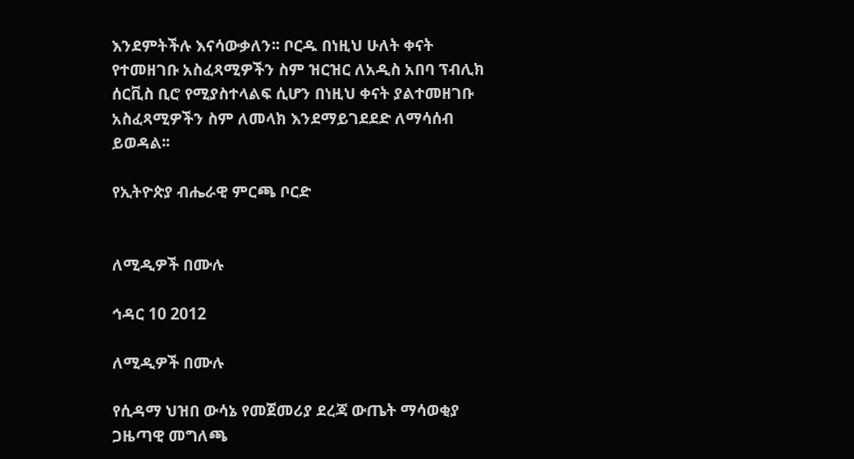እንደምትችሉ እናሳውቃለን፡፡ ቦርዱ በነዚህ ሁለት ቀናት የተመዘገቡ አስፈጻሚዎችን ስም ዝርዝር ለአዲስ አበባ ፕብሊክ ሰርቪስ ቢሮ የሚያስተላልፍ ሲሆን በነዚህ ቀናት ያልተመዘገቡ አስፈጻሚዎችን ስም ለመላክ እንደማይገደደድ ለማሳሰብ ይወዳል፡፡

የኢትዮጵያ ብሔራዊ ምርጫ ቦርድ


ለሚዲዎች በሙሉ

ኅዳር 10 2012

ለሚዲዎች በሙሉ

የሲዳማ ህዝበ ውሳኔ የመጀመሪያ ደረጃ ውጤት ማሳወቂያ ጋዜጣዊ መግለጫ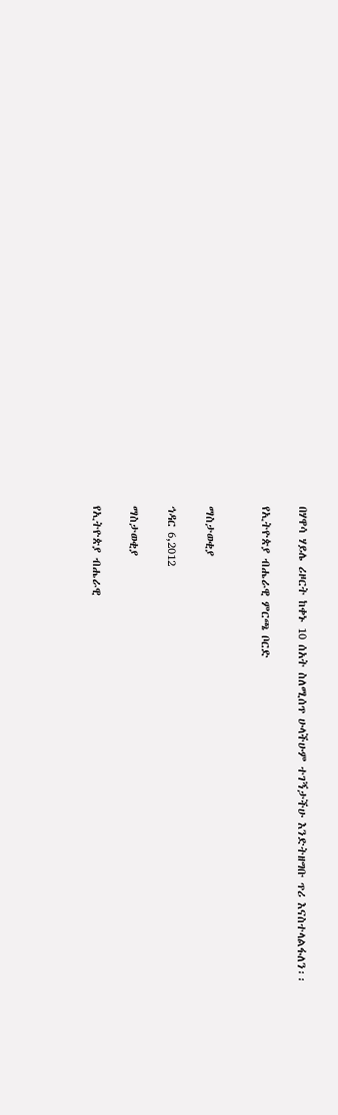በሃዋሳ ሃይሌ ሪዞርት ከቀኑ 10 ሰአት ስለሚሰጥ ሁላችሁም ተገኝታችሁ እንድትዘግቡ ጥሪ እናስተላልፋለን፡፡

የኢትዮጵያ ብሔራዊ ምርጫ ቦርድ


ማስታወቂያ

ኅዳር 6,2012

ማስታወቂያ

የኢትዮጵያ ብሔራዊ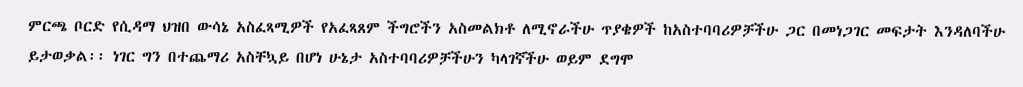ምርጫ ቦርድ የሲዳማ ህዝበ ውሳኔ አስፈጻሚዎች የአፈጻጸም ችግሮችን አስመልክቶ ለሚኖራችሁ ጥያቄዎች ከአስተባባሪዎቻችሁ ጋር በመነጋገር መፍታት እንዳለባችሁ ይታወቃል፡፡ ነገር ግን በተጨማሪ አስቸኳይ በሆነ ሁኔታ አስተባባሪዎቻችሁን ካላገኛችሁ ወይም ደግሞ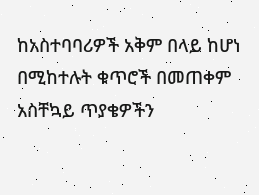ከአስተባባሪዎች አቅም በላይ ከሆነ በሚከተሉት ቁጥሮች በመጠቀም አስቸኳይ ጥያቄዎችን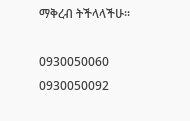ማቅረብ ትችላላችሁ፡፡

0930050060
0930050092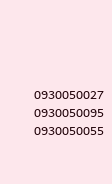0930050027
0930050095
0930050055